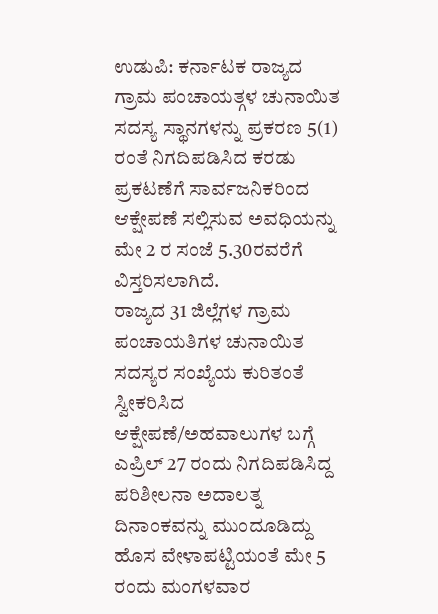ಉಡುಪಿ: ಕರ್ನಾಟಕ ರಾಜ್ಯದ ಗ್ರಾಮ ಪಂಚಾಯತ್ಗಳ ಚುನಾಯಿತ ಸದಸ್ಯ ಸ್ಥಾನಗಳನ್ನು ಪ್ರಕರಣ 5(1) ರಂತೆ ನಿಗದಿಪಡಿಸಿದ ಕರಡು ಪ್ರಕಟಣೆಗೆ ಸಾರ್ವಜನಿಕರಿಂದ ಆಕ್ಷೇಪಣೆ ಸಲ್ಲಿಸುವ ಅವಧಿಯನ್ನು ಮೇ 2 ರ ಸಂಜೆ 5.30ರವರೆಗೆ ವಿಸ್ತರಿಸಲಾಗಿದೆ.
ರಾಜ್ಯದ 31 ಜಿಲ್ಲೆಗಳ ಗ್ರಾಮ ಪಂಚಾಯತಿಗಳ ಚುನಾಯಿತ ಸದಸ್ಯರ ಸಂಖ್ಯೆಯ ಕುರಿತಂತೆ ಸ್ವೀಕರಿಸಿದ ಆಕ್ಷೇಪಣೆ/ಅಹವಾಲುಗಳ ಬಗ್ಗೆ ಎಪ್ರಿಲ್ 27 ರಂದು ನಿಗದಿಪಡಿಸಿದ್ದ ಪರಿಶೀಲನಾ ಅದಾಲತ್ನ ದಿನಾಂಕವನ್ನು ಮುಂದೂಡಿದ್ದು ಹೊಸ ವೇಳಾಪಟ್ಟಿಯಂತೆ ಮೇ 5 ರಂದು ಮಂಗಳವಾರ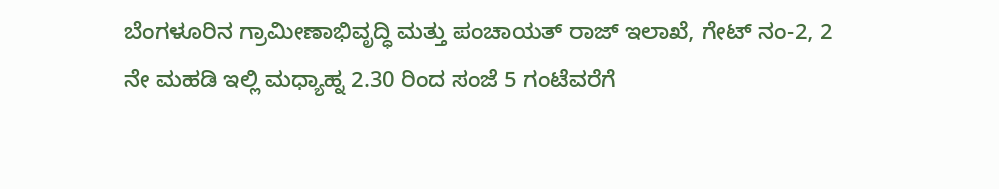ಬೆಂಗಳೂರಿನ ಗ್ರಾಮೀಣಾಭಿವೃದ್ಧಿ ಮತ್ತು ಪಂಚಾಯತ್ ರಾಜ್ ಇಲಾಖೆ, ಗೇಟ್ ನಂ-2, 2 ನೇ ಮಹಡಿ ಇಲ್ಲಿ ಮಧ್ಯಾಹ್ನ 2.30 ರಿಂದ ಸಂಜೆ 5 ಗಂಟೆವರೆಗೆ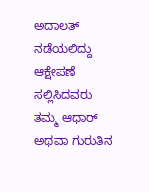ಅದಾಲತ್ ನಡೆಯಲಿದ್ದು ಆಕ್ಷೇಪಣೆ ಸಲ್ಲಿಸಿದವರು ತಮ್ಮ ಆಧಾರ್ ಅಥವಾ ಗುರುತಿನ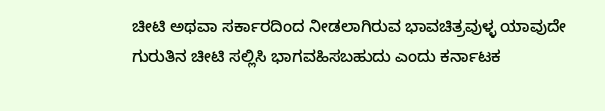ಚೀಟಿ ಅಥವಾ ಸರ್ಕಾರದಿಂದ ನೀಡಲಾಗಿರುವ ಭಾವಚಿತ್ರವುಳ್ಳ ಯಾವುದೇ ಗುರುತಿನ ಚೀಟಿ ಸಲ್ಲಿಸಿ ಭಾಗವಹಿಸಬಹುದು ಎಂದು ಕರ್ನಾಟಕ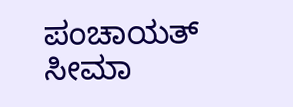ಪಂಚಾಯತ್ ಸೀಮಾ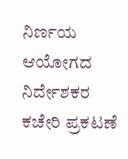ನಿರ್ಣಯ ಆಯೋಗದ ನಿರ್ದೇಶಕರ ಕಚೇರಿ ಪ್ರಕಟಣೆ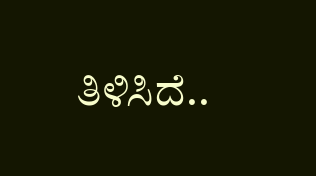ತಿಳಿಸಿದೆ..